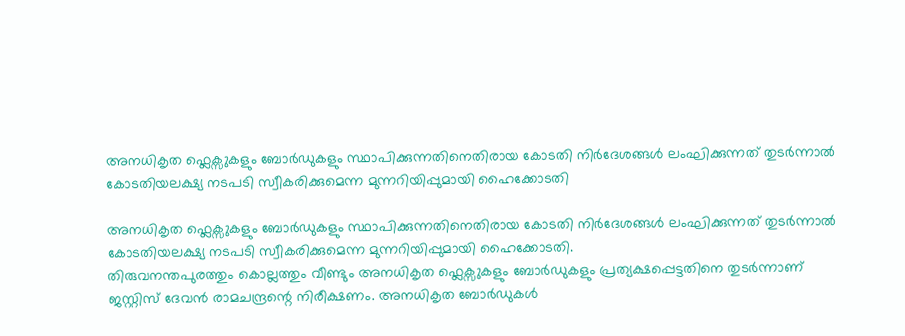അനധികൃത ഫ്ലെക്സുകളും ബോർഡുകളും സ്ഥാപിക്കുന്നതിനെതിരായ കോടതി നിർദേശങ്ങൾ ലംഘിക്കുന്നത് തുടർന്നാൽ കോടതിയലക്ഷ്യ നടപടി സ്വീകരിക്കുമെന്ന മുന്നറിയിപ്പുമായി ഹൈക്കോടതി

അനധികൃത ഫ്ലെക്സുകളും ബോർഡുകളും സ്ഥാപിക്കുന്നതിനെതിരായ കോടതി നിർദേശങ്ങൾ ലംഘിക്കുന്നത് തുടർന്നാൽ കോടതിയലക്ഷ്യ നടപടി സ്വീകരിക്കുമെന്ന മുന്നറിയിപ്പുമായി ഹൈക്കോടതി.
തിരുവനന്തപുരത്തും കൊല്ലത്തും വീണ്ടും അനധികൃത ഫ്ലെക്സുകളും ബോർഡുകളും പ്രത്യക്ഷപ്പെട്ടതിനെ തുടർന്നാണ് ജസ്റ്റിസ് ദേവൻ രാമചന്ദ്രന്റെ നിരീക്ഷണം. അനധികൃത ബോർഡുകൾ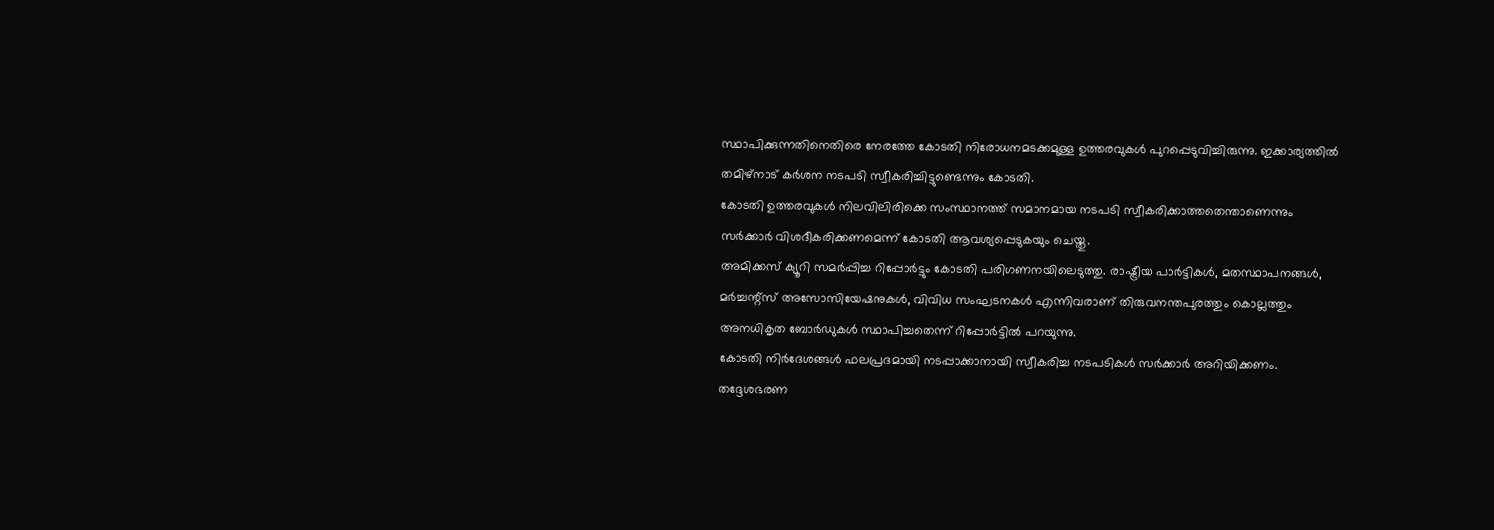സ്ഥാപിക്കുന്നതിനെതിരെ നേരത്തേ കോടതി നിരോധനമടക്കമുള്ള ഉത്തരവുകൾ പുറപ്പെടുവിച്ചിരുന്നു. ഇക്കാര്യത്തിൽ തമിഴ്നാട് കർശന നടപടി സ്വീകരിച്ചിട്ടുണ്ടെന്നും കോടതി.
കോടതി ഉത്തരവുകൾ നിലവിലിരിക്കെ സംസ്ഥാനത്ത് സമാനമായ നടപടി സ്വീകരിക്കാത്തതെന്താണെന്നും സർക്കാർ വിശദീകരിക്കണമെന്ന് കോടതി ആവശ്യപ്പെടുകയും ചെയ്തു.
അമിക്കസ് ക്യൂറി സമർപ്പിച്ച റിപ്പോർട്ടും കോടതി പരിഗണനയിലെടുത്തു. രാഷ്ട്രീയ പാർട്ടികൾ, മതസ്ഥാപനങ്ങൾ, മർച്ചന്റ്സ് അസോസിയേഷനുകൾ, വിവിധ സംഘടനകൾ എന്നിവരാണ് തിരുവനന്തപുരത്തും കൊല്ലത്തും അനധികൃത ബോർഡുകൾ സ്ഥാപിച്ചതെന്ന് റിപ്പോർട്ടിൽ പറയുന്നു.
കോടതി നിർദേശങ്ങൾ ഫലപ്രദമായി നടപ്പാക്കാനായി സ്വീകരിച്ച നടപടികൾ സർക്കാർ അറിയിക്കണം. തദ്ദേശഭരണ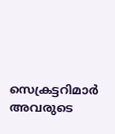സെക്രട്ടറിമാർ അവരുടെ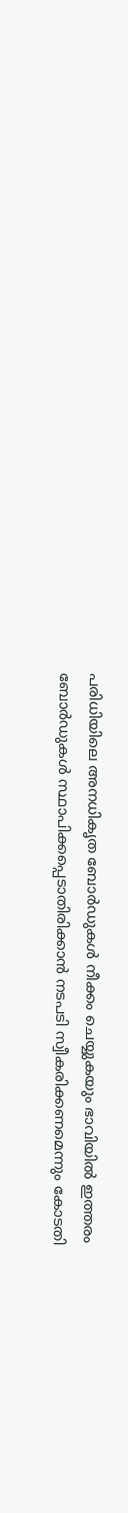പരിധിയിലെ അനധികൃത ബോർഡുകൾ നീക്കം ചെയ്യുകയും ഭാവിയിൽ ഇത്തരം ബോർഡുകൾ സ്ഥാപിക്കപ്പെടാതിരിക്കാൻ നടപടി സ്വീകരിക്കണമെന്നും കോടതി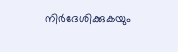നിർദേശിക്കുകയും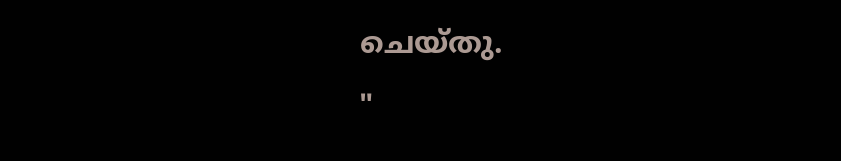ചെയ്തു.
"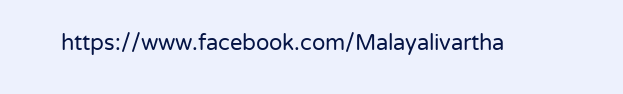https://www.facebook.com/Malayalivartha